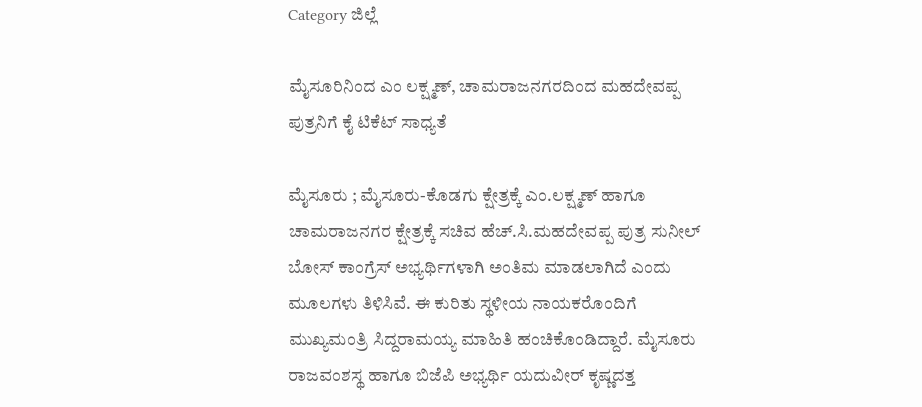Category ಜಿಲ್ಲೆ

ಮೈಸೂರಿನಿಂದ ಎಂ ಲಕ್ಷ್ಮಣ್‌, ಚಾಮರಾಜನಗರದಿಂದ ಮಹದೇವಪ್ಪ ಪುತ್ರನಿಗೆ ಕೈ ಟಿಕೆಟ್ ಸಾಧ್ಯತೆ

ಮೈಸೂರು ; ಮೈಸೂರು-ಕೊಡಗು ಕ್ಷೇತ್ರಕ್ಕೆ ಎಂ.ಲಕ್ಷ್ಮಣ್‌ ಹಾಗೂ ಚಾಮರಾಜನಗರ ಕ್ಷೇತ್ರಕ್ಕೆ ಸಚಿವ ಹೆಚ್.ಸಿ.ಮಹದೇವಪ್ಪ ಪುತ್ರ ಸುನೀಲ್ ಬೋಸ್ ಕಾಂಗ್ರೆಸ್ ಅಭ್ಯರ್ಥಿಗಳಾಗಿ ಅಂತಿಮ ಮಾಡಲಾಗಿದೆ ಎಂದು ಮೂಲಗಳು ತಿಳಿಸಿವೆ. ಈ ಕುರಿತು ಸ್ಥಳೀಯ ನಾಯಕರೊಂದಿಗೆ ಮುಖ್ಯಮಂತ್ರಿ ಸಿದ್ದರಾಮಯ್ಯ ಮಾಹಿತಿ ಹಂಚಿಕೊಂಡಿದ್ದಾರೆ. ಮೈಸೂರು ರಾಜವಂಶಸ್ಥ ಹಾಗೂ ಬಿಜೆಪಿ ಅಭ್ಯರ್ಥಿ ಯದುವೀರ್ ಕೃಷ್ಣದತ್ತ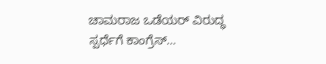ಚಾಮರಾಜ ಒಡೆಯರ್ ವಿರುದ್ಧ ಸ್ಪರ್ಧೆಗೆ ಕಾಂಗ್ರೆಸ್…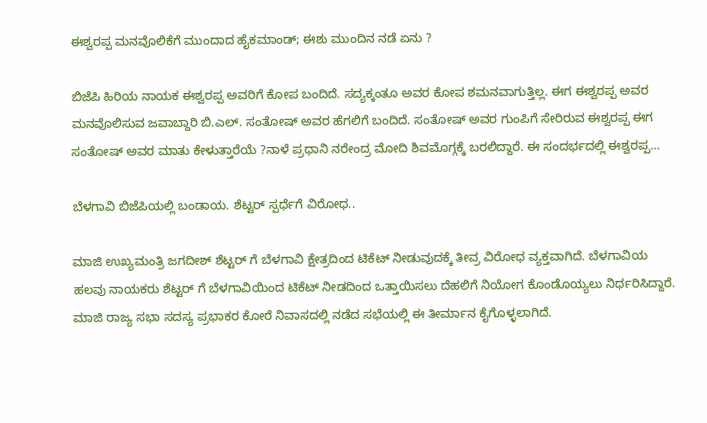ಈಶ್ವರಪ್ಪ ಮನವೊಲಿಕೆಗೆ ಮುಂದಾದ ಹೈಕಮಾಂಡ್; ಈಶು ಮುಂದಿನ ನಡೆ ಏನು ?

ಬಿಜೆಪಿ ಹಿರಿಯ ನಾಯಕ ಈಶ್ವರಪ್ಪ ಅವರಿಗೆ ಕೋಪ ಬಂದಿದೆ. ಸದ್ಯಕ್ಕಂತೂ ಅವರ ಕೋಪ ಶಮನವಾಗುತ್ತಿಲ್ಲ. ಈಗ ಈಶ್ವರಪ್ಪ ಅವರ ಮನವೊಲಿಸುವ ಜವಾಬ್ದಾರಿ ಬಿ.ಎಲ್. ಸಂತೋಷ್ ಅವರ ಹೆಗಲಿಗೆ ಬಂದಿದೆ. ಸಂತೋಷ್ ಅವರ ಗುಂಪಿಗೆ ಸೇರಿರುವ ಈಶ್ವರಪ್ಪ ಈಗ ಸಂತೋಷ್ ಅವರ ಮಾತು ಕೇಳುತ್ತಾರೆಯೆ ?ನಾಳೆ ಪ್ರಧಾನಿ ನರೇಂದ್ರ ಮೋದಿ ಶಿವಮೊಗ್ಗಕ್ಕೆ ಬರಲಿದ್ದಾರೆ. ಈ ಸಂದರ್ಭದಲ್ಲಿ ಈಶ್ವರಪ್ಪ…

ಬೆಳಗಾವಿ ಬಿಜೆಪಿಯಲ್ಲಿ ಬಂಡಾಯ. ಶೆಟ್ಟರ್ ಸ್ಪರ್ಧೆಗೆ ವಿರೋಧ..

ಮಾಜಿ ಉಖ್ಯಮಂತ್ರಿ ಜಗದೀಶ್ ಶೆಟ್ಟರ್ ಗೆ ಬೆಳಗಾವಿ ಕ್ಷೇತ್ರದಿಂದ ಟಿಕೆಟ್ ನೀಡುವುದಕ್ಕೆ ತೀವ್ರ ವಿರೋಧ ವ್ಯಕ್ತವಾಗಿದೆ. ಬೆಳಗಾವಿಯ ಹಲವು ನಾಯಕರು ಶೆಟ್ಟರ್ ಗೆ ಬೆಳಗಾವಿಯಿಂದ ಟಿಕೆಟ್ ನೀಡದಿಂದ ಒತ್ತಾಯಿಸಲು ದೆಹಲಿಗೆ ನಿಯೋಗ ಕೊಂಡೊಯ್ಯಲು ನಿರ್ಧರಿಸಿದ್ದಾರೆ. ಮಾಜಿ ರಾಜ್ಯ ಸಭಾ ಸದಸ್ಯ ಪ್ರಭಾಕರ ಕೋರೆ ನಿವಾಸದಲ್ಲಿ ನಡೆದ ಸಭೆಯಲ್ಲಿ ಈ ತೀರ್ಮಾನ ಕೈಗೊಳ್ಳಲಾಗಿದೆ.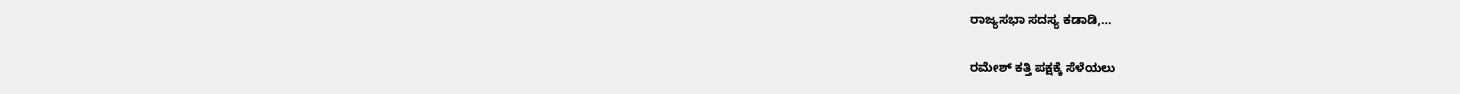ರಾಜ್ಯಸಭಾ ಸದಸ್ಯ ಕಡಾಡಿ,…

ರಮೇಶ್ ಕತ್ತಿ ಪಕ್ಷಕ್ಕೆ ಸೆಳೆಯಲು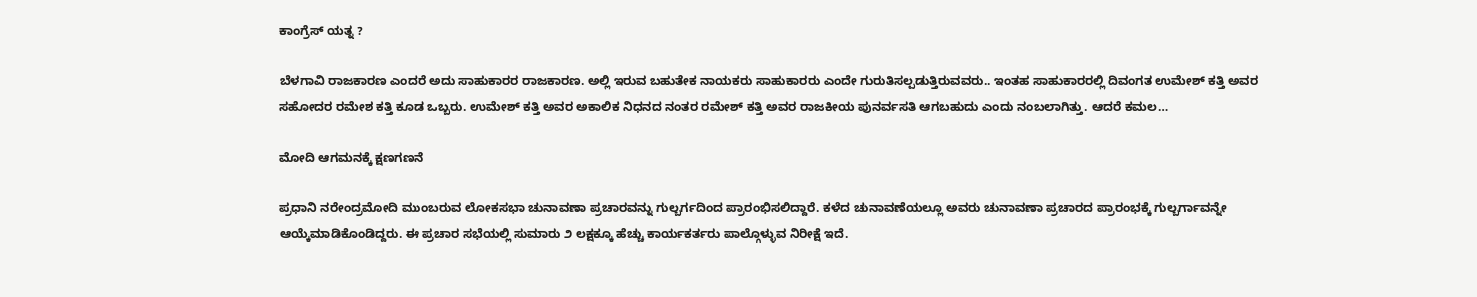ಕಾಂಗ್ರೆಸ್ ಯತ್ನ ?

ಬೆಳಗಾವಿ ರಾಜಕಾರಣ ಎಂದರೆ ಅದು ಸಾಹುಕಾರರ ರಾಜಕಾರಣ. ಅಲ್ಲಿ ಇರುವ ಬಹುತೇಕ ನಾಯಕರು ಸಾಹುಕಾರರು ಎಂದೇ ಗುರುತಿಸಲ್ಪಡುತ್ತಿರುವವರು.. ಇಂತಹ ಸಾಹುಕಾರರಲ್ಲಿ ದಿವಂಗತ ಉಮೇಶ್ ಕತ್ತಿ ಅವರ ಸಹೋದರ ರಮೇಶ ಕತ್ತಿ ಕೂಡ ಒಬ್ಬರು. ಉಮೇಶ್ ಕತ್ತಿ ಅವರ ಅಕಾಲಿಕ ನಿಧನದ ನಂತರ ರಮೇಶ್ ಕತ್ತಿ ಅವರ ರಾಜಕೀಯ ಪುನರ್ವಸತಿ ಆಗಬಹುದು ಎಂದು ನಂಬಲಾಗಿತ್ತು. ಆದರೆ ಕಮಲ…

ಮೋದಿ ಆಗಮನಕ್ಕೆ ಕ್ಷಣಗಣನೆ

ಪ್ರಧಾನಿ ನರೇಂದ್ರಮೋದಿ ಮುಂಬರುವ ಲೋಕಸಭಾ ಚುನಾವಣಾ ಪ್ರಚಾರವನ್ನು ಗುಲ್ಬರ್ಗದಿಂದ ಪ್ರಾರಂಭಿಸಲಿದ್ದಾರೆ. ಕಳೆದ ಚುನಾವಣೆಯಲ್ಲೂ ಅವರು ಚುನಾವಣಾ ಪ್ರಚಾರದ ಪ್ರಾರಂಭಕ್ಕೆ ಗುಲ್ಬರ್ಗಾವನ್ನೇ ಆಯ್ಕೆಮಾಡಿಕೊಂಡಿದ್ದರು. ಈ ಪ್ರಚಾರ ಸಭೆಯಲ್ಲಿ ಸುಮಾರು ೨ ಲಕ್ಷಕ್ಕೂ ಹೆಚ್ಚು ಕಾರ್ಯಕರ್ತರು ಪಾಲ್ಗೊಳ್ಳುವ ನಿರೀಕ್ಷೆ ಇದೆ.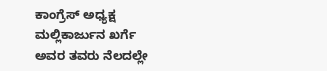ಕಾಂಗ್ರೆಸ್ ಅಧ್ಯಕ್ಷ ಮಲ್ಲಿಕಾರ್ಜುನ ಖರ್ಗೆ ಅವರ ತವರು ನೆಲದಲ್ಲೇ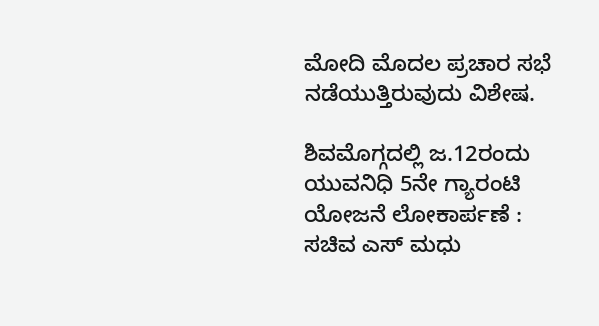ಮೋದಿ ಮೊದಲ ಪ್ರಚಾರ ಸಭೆ ನಡೆಯುತ್ತಿರುವುದು ವಿಶೇಷ.

ಶಿವಮೊಗ್ಗದಲ್ಲಿ ಜ.12ರಂದು ಯುವನಿಧಿ 5ನೇ ಗ್ಯಾರಂಟಿ ಯೋಜನೆ ಲೋಕಾರ್ಪಣೆ : ಸಚಿವ‌ ಎಸ್ ಮಧು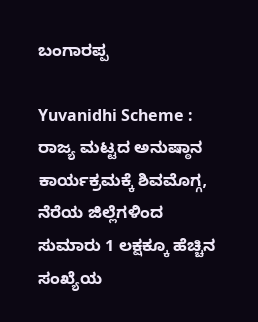ಬಂಗಾರಪ್ಪ

Yuvanidhi Scheme : ರಾಜ್ಯ ಮಟ್ಟದ ಅನುಷ್ಠಾನ ಕಾರ್ಯಕ್ರಮಕ್ಕೆ ಶಿವಮೊಗ್ಗ, ನೆರೆಯ ಜಿಲ್ಲೆಗಳಿಂದ ಸುಮಾರು 1 ಲಕ್ಷಕ್ಕೂ ಹೆಚ್ಚಿನ ಸಂಖ್ಯೆಯ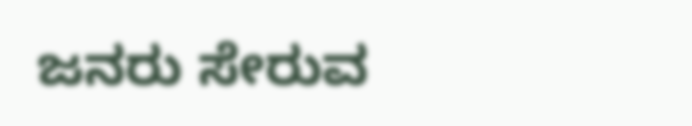ಜನರು ಸೇರುವ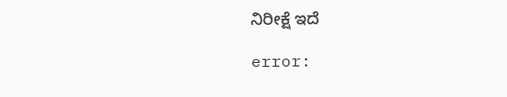ನಿರೀಕ್ಷೆ ಇದೆ

error: